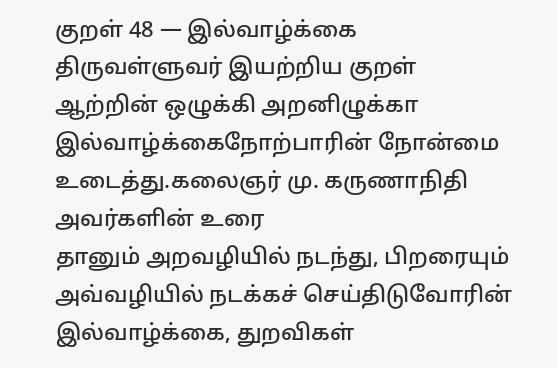குறள் 48 — இல்வாழ்க்கை
திருவள்ளுவர் இயற்றிய குறள்
ஆற்றின் ஒழுக்கி அறனிழுக்கா இல்வாழ்க்கைநோற்பாரின் நோன்மை உடைத்து.கலைஞர் மு. கருணாநிதி அவர்களின் உரை
தானும் அறவழியில் நடந்து, பிறரையும் அவ்வழியில் நடக்கச் செய்திடுவோரின் இல்வாழ்க்கை, துறவிகள்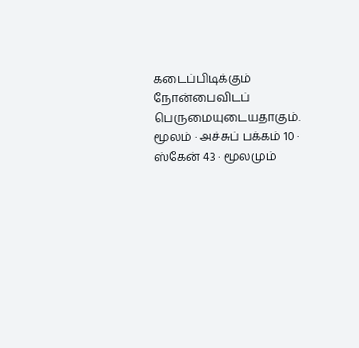கடைப்பிடிக்கும் நோன்பைவிடப் பெருமையுடையதாகும்.
மூலம் · அச்சுப் பக்கம் 10 · ஸ்கேன் 43 · மூலமும்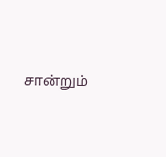சான்றும்